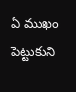ఏ ముఖం పెట్టుకుని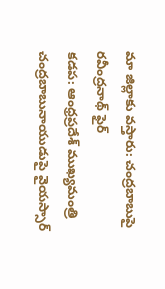మా జిల్లాకు వస్తారు: చంద్రబాబుపై రవీంద్రనాథ్ ఫైర్
కడప: ఆంధ్రప్రదేశ్ ముఖ్యమంత్రి చంద్రబాబునాయుడుపై వైయస్సార్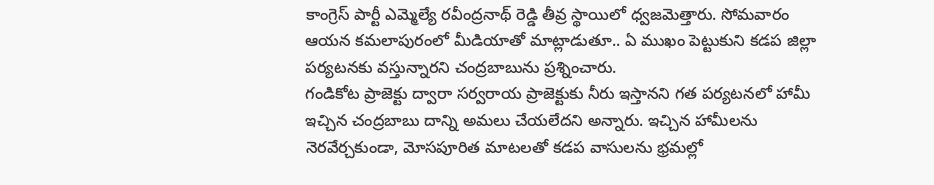కాంగ్రెస్ పార్టీ ఎమ్మెల్యే రవీంద్రనాథ్ రెడ్డి తీవ్ర స్థాయిలో ధ్వజమెత్తారు. సోమవారం ఆయన కమలాపురంలో మీడియాతో మాట్లాడుతూ.. ఏ ముఖం పెట్టుకుని కడప జిల్లా పర్యటనకు వస్తున్నారని చంద్రబాబును ప్రశ్నించారు.
గండికోట ప్రాజెక్టు ద్వారా సర్వరాయ ప్రాజెక్టుకు నీరు ఇస్తానని గత పర్యటనలో హామీ ఇచ్చిన చంద్రబాబు దాన్ని అమలు చేయలేదని అన్నారు. ఇచ్చిన హామీలను నెరవేర్చకుండా, మోసపూరిత మాటలతో కడప వాసులను భ్రమల్లో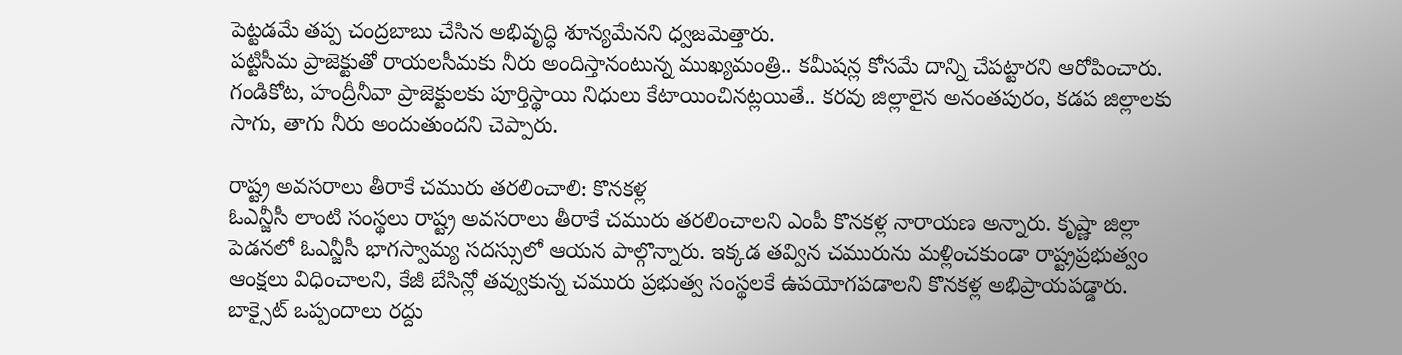పెట్టడమే తప్ప చంద్రబాబు చేసిన అభివృద్ధి శూన్యమేనని ధ్వజమెత్తారు.
పట్టిసీమ ప్రాజెక్టుతో రాయలసీమకు నీరు అందిస్తానంటున్న ముఖ్యమంత్రి.. కమీషన్ల కోసమే దాన్ని చేపట్టారని ఆరోపించారు. గండికోట, హంద్రీనీవా ప్రాజెక్టులకు పూర్తిస్థాయి నిధులు కేటాయించినట్లయితే.. కరవు జిల్లాలైన అనంతపురం, కడప జిల్లాలకు సాగు, తాగు నీరు అందుతుందని చెప్పారు.

రాష్ట్ర అవసరాలు తీరాకే చమురు తరలించాలి: కొనకళ్ల
ఓఎన్జీసీ లాంటి సంస్థలు రాష్ట్ర అవసరాలు తీరాకే చమురు తరలించాలని ఎంపీ కొనకళ్ల నారాయణ అన్నారు. కృష్ణా జిల్లా పెడనలో ఓఎన్జీసీ భాగస్వామ్య సదస్సులో ఆయన పాల్గొన్నారు. ఇక్కడ తవ్విన చమురును మళ్లించకుండా రాష్ట్రప్రభుత్వం ఆంక్షలు విధించాలని, కేజీ బేసిన్లో తవ్వుకున్న చమురు ప్రభుత్వ సంస్థలకే ఉపయోగపడాలని కొనకళ్ల అభిప్రాయపడ్డారు.
బాక్సైట్ ఒప్పందాలు రద్దు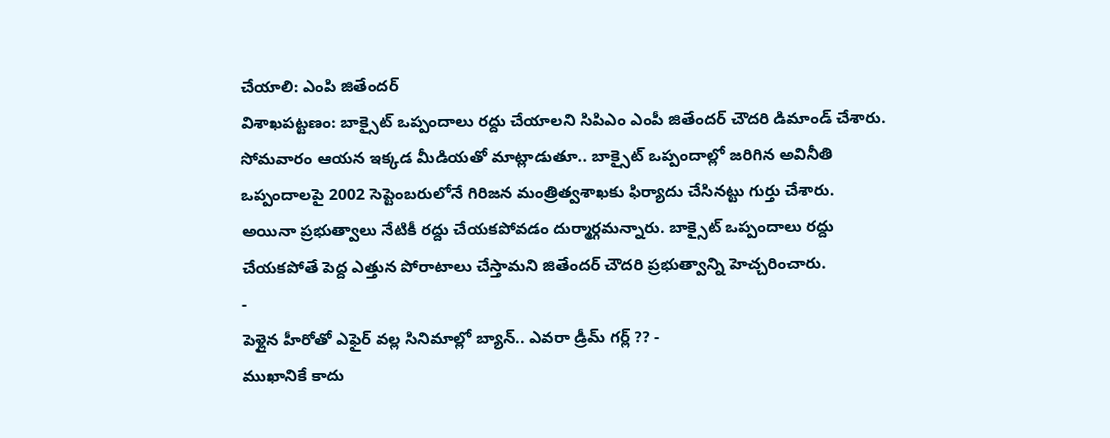చేయాలి: ఎంపి జితేందర్
విశాఖపట్టణం: బాక్సైట్ ఒప్పందాలు రద్దు చేయాలని సిపిఎం ఎంపీ జితేందర్ చౌదరి డిమాండ్ చేశారు. సోమవారం ఆయన ఇక్కడ మీడియతో మాట్లాడుతూ.. బాక్సైట్ ఒప్పందాల్లో జరిగిన అవినీతి ఒప్పందాలపై 2002 సెప్టెంబరులోనే గిరిజన మంత్రిత్వశాఖకు ఫిర్యాదు చేసినట్టు గుర్తు చేశారు.
అయినా ప్రభుత్వాలు నేటికీ రద్దు చేయకపోవడం దుర్మార్గమన్నారు. బాక్సైట్ ఒప్పందాలు రద్దు చేయకపోతే పెద్ద ఎత్తున పోరాటాలు చేస్తామని జితేందర్ చౌదరి ప్రభుత్వాన్ని హెచ్చరించారు.
-
పెళ్లైన హీరోతో ఎఫైర్ వల్ల సినిమాల్లో బ్యాన్.. ఎవరా డ్రీమ్ గర్ల్ ?? -
ముఖానికే కాదు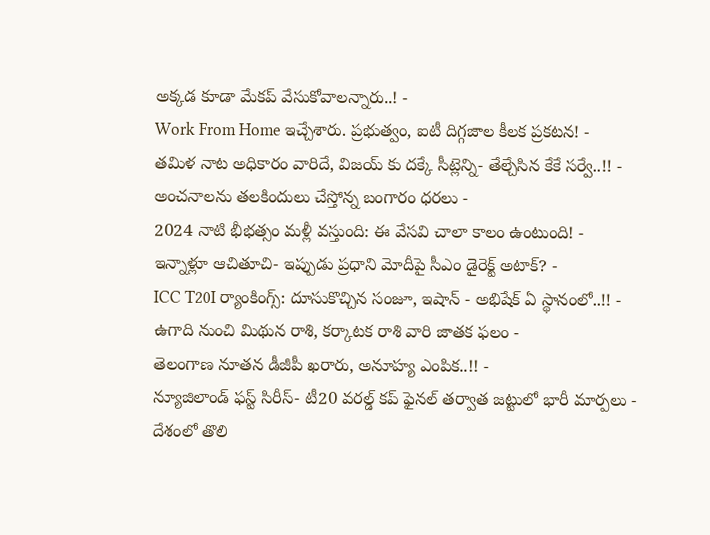అక్కడ కూడా మేకప్ వేసుకోవాలన్నారు..! -
Work From Home ఇచ్చేశారు. ప్రభుత్వం, ఐటీ దిగ్గజాల కీలక ప్రకటన! -
తమిళ నాట అధికారం వారిదే, విజయ్ కు దక్కే సీట్లెన్ని- తేల్చేసిన కేకే సర్వే..!! -
అంచనాలను తలకిందులు చేస్తోన్న బంగారం ధరలు -
2024 నాటి భీభత్సం మళ్లీ వస్తుంది: ఈ వేసవి చాలా కాలం ఉంటుంది! -
ఇన్నాళ్లూ ఆచితూచి- ఇప్పుడు ప్రధాని మోదీపై సీఎం డైరెక్ట్ అటాక్? -
ICC T20I ర్యాంకింగ్స్: దూసుకొచ్చిన సంజూ, ఇషాన్ - అభిషేక్ ఏ స్థానంలో..!! -
ఉగాది నుంచి మిథున రాశి, కర్కాటక రాశి వారి జాతక ఫలం -
తెలంగాణ నూతన డీజీపీ ఖరారు, అనూహ్య ఎంపిక..!! -
న్యూజిలాండ్ ఫస్ట్ సిరీస్- టీ20 వరల్డ్ కప్ ఫైనల్ తర్వాత జట్టులో భారీ మార్పలు -
దేశంలో తొలి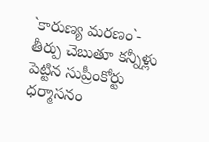`కారుణ్య మరణం`- తీర్పు చెబుతూ కన్నీళ్లు పెట్టిన సుప్రీంకోర్టు ధర్మాసనం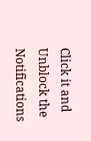Click it and Unblock the Notifications